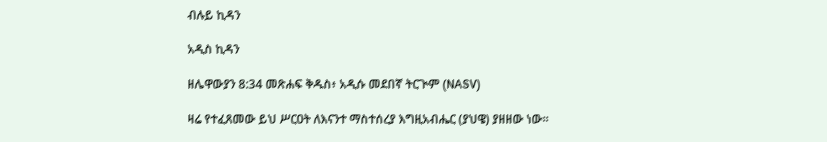ብሉይ ኪዳን

አዲስ ኪዳን

ዘሌዋውያን 8:34 መጽሐፍ ቅዱስ፥ አዲሱ መደበኛ ትርጒም (NASV)

ዛሬ የተፈጸመው ይህ ሥርዐት ለእናንተ ማስተሰረያ እግዚአብሔር (ያህዌ) ያዘዘው ነው።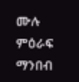ሙሉ ምዕራፍ ማንበብ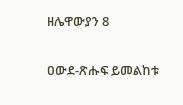ዘሌዋውያን 8

ዐውደ-ጽሑፍ ይመልከቱ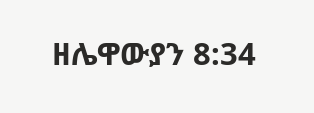ዘሌዋውያን 8:34